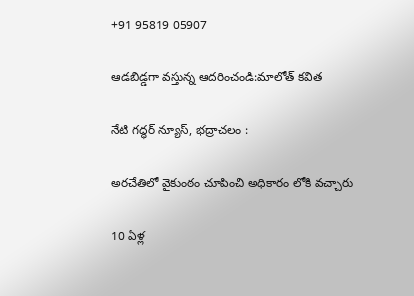+91 95819 05907

ఆడబిడ్డగా వస్తున్న ఆదరించండి:మాలోత్ కవిత

నేటి గద్ధర్ న్యూస్, భద్రాచలం :

అరచేతిలో వైకుంఠం చూపించి అధికారం లోకి వచ్చారు

10 ఏళ్ల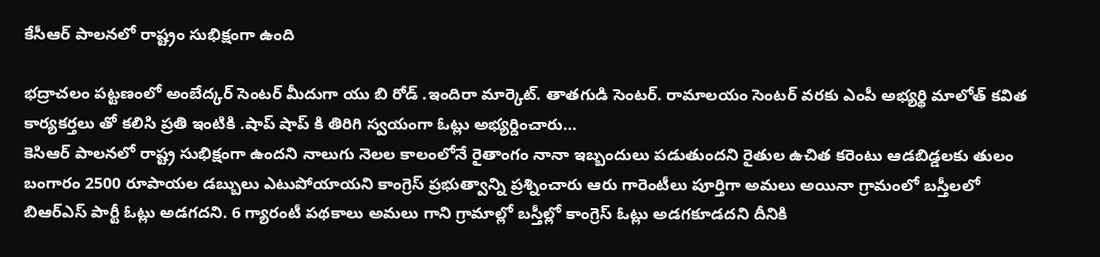కేసీఆర్ పాలనలో రాష్ట్రం సుభిక్షంగా ఉంది

భద్రాచలం పట్టణంలో అంబేద్కర్ సెంటర్ మీదుగా యు బి రోడ్ .ఇందిరా మార్కెట్. తాతగుడి సెంటర్. రామాలయం సెంటర్ వరకు ఎంపీ అభ్యర్థి మాలోత్ కవిత కార్యకర్తలు తో కలిసి ప్రతి ఇంటికి .షాప్ షాప్ కి తిరిగి స్వయంగా ఓట్లు అభ్యర్దించారు…
కెసిఆర్ పాలనలో రాష్ట్ర సుభిక్షంగా ఉందని నాలుగు నెలల కాలంలోనే రైతాంగం నానా ఇబ్బందులు పడుతుందని రైతుల ఉచిత కరెంటు ఆడబిడ్డలకు తులం బంగారం 2500 రూపాయల డబ్బులు ఎటుపోయాయని కాంగ్రెస్ ప్రభుత్వాన్ని ప్రశ్నించారు ఆరు గారెంటీలు పూర్తిగా అమలు అయినా గ్రామంలో బస్తీలలో బిఆర్ఎస్ పార్టీ ఓట్లు అడగదని. 6 గ్యారంటీ పథకాలు అమలు గాని గ్రామాల్లో బస్తీల్లో కాంగ్రెస్ ఓట్లు అడగకూడదని దీనికి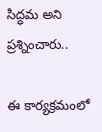సిద్ధమ అని ప్రశ్నించారు..

ఈ కార్యక్రమంలో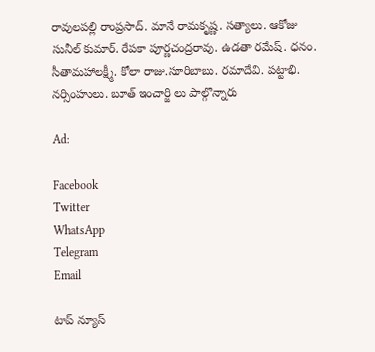రావులపల్లి రాంప్రసాద్. మానే రామకృష్ణ. సత్యాలు. ఆకోజు సునీల్ కుమార్. రేపకా పూర్ణచంద్రరావు. ఉడతా రమేష్. ధనం. సీతామహాలక్ష్మీ. కోలా రాజు.సూరిబాబు. రమాదేవి. పట్టాభి. నర్సింహులు. బూత్ ఇంచార్జి లు పాల్గొన్నారు

Ad:

Facebook
Twitter
WhatsApp
Telegram
Email

టాప్ న్యూస్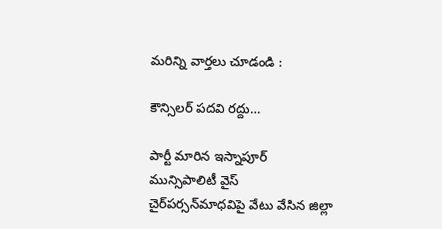మరిన్ని వార్తలు చూడండి :

కౌన్సిలర్ పదవి రద్దు…

పార్టీ మారిన ఇస్నాపూర్‌ మున్సిపాలిటీ వైస్ చైర్‌పర్సన్‌మాధవిపై వేటు వేసిన జిల్లా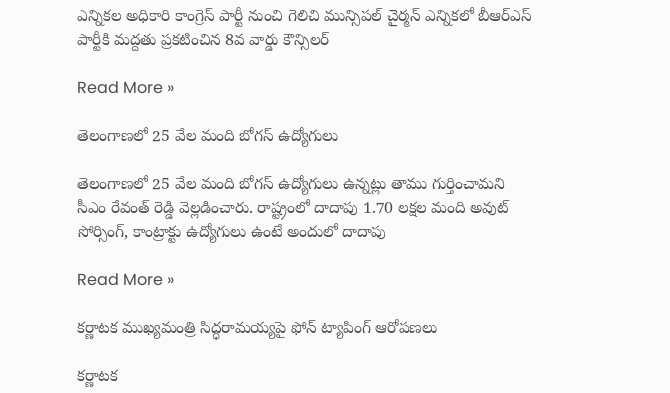ఎన్నికల అధికారి కాంగ్రెస్‌ పార్టీ నుంచి గెలిచి మున్సిపల్‌ చైర్మన్‌ ఎన్నికలో బీఆర్ఎస్‌ పార్టీకి మద్దతు ప్రకటించిన 8వ వార్డు కౌన్సిలర్‌

Read More »

తెలంగాణలో 25 వేల మంది బోగస్ ఉద్యోగులు

తెలంగాణలో 25 వేల మంది బోగస్ ఉద్యోగులు ఉన్నట్లు తాము గుర్తించామని సీఎం రేవంత్ రెడ్డి వెల్లడించారు. రాష్ట్రంలో దాదాపు 1.70 లక్షల మంది అవుట్ సోర్సింగ్, కాంట్రాక్టు ఉద్యోగులు ఉంటే అందులో దాదాపు

Read More »

కర్ణాటక ముఖ్యమంత్రి సిద్ధరామయ్యపై ఫోన్ ట్యాపింగ్ ఆరోపణలు

కర్ణాటక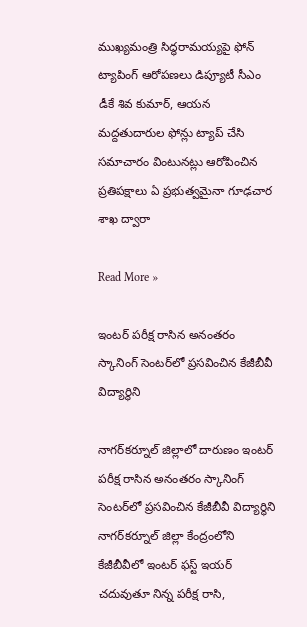ముఖ్యమంత్రి సిద్ధరామయ్యపై ఫోన్ ట్యాపింగ్ ఆరోపణలు డిప్యూటీ సీఎం డీకే శివ కుమార్, ఆయన మద్దతుదారుల ఫోన్లు ట్యాప్ చేసి సమాచారం వింటునట్లు ఆరోపించిన ప్రతిపక్షాలు ఏ ప్రభుత్వమైనా గూఢచార శాఖ ద్వారా

Read More »

ఇంటర్ పరీక్ష రాసిన అనంతరం స్కానింగ్ సెంటర్‌లో ప్రసవించిన కేజీబీవీ విద్యార్థిని

నాగర్‌కర్నూల్ జిల్లాలో దారుణం ఇంటర్ పరీక్ష రాసిన అనంతరం స్కానింగ్ సెంటర్‌లో ప్రసవించిన కేజీబీవీ విద్యార్థిని నాగర్‌కర్నూల్ జిల్లా కేంద్రంలోని కేజీబీవీలో ఇంటర్ ఫస్ట్ ఇయర్ చదువుతూ నిన్న పరీక్ష రాసి,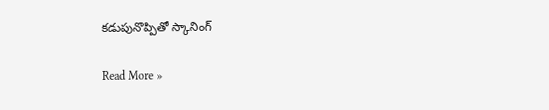కడుపునొప్పితో స్కానింగ్

Read More »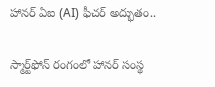హానర్ ఏఐ (AI) ఫీచర్‌ అద్భుతం..

స్మార్ట్‌ఫోన్ రంగంలో హానర్ సంస్థ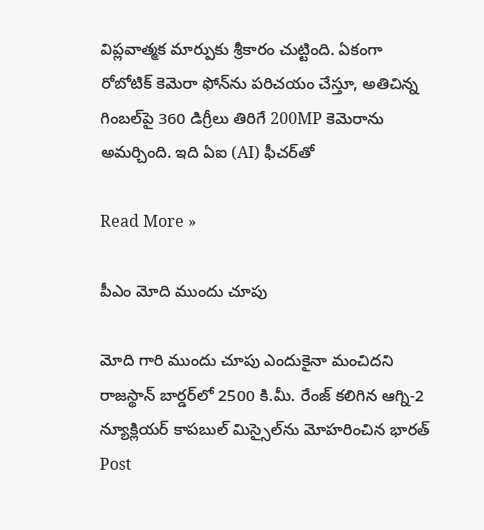విప్లవాత్మక మార్పుకు శ్రీకారం చుట్టింది. ఏకంగా రోబోటిక్ కెమెరా ఫోన్‌ను పరిచయం చేస్తూ, అతిచిన్న గింబల్‌పై 360 డిగ్రీలు తిరిగే 200MP కెమెరాను అమర్చింది. ఇది ఏఐ (AI) ఫీచర్‌తో

Read More »

పీఎం మోది ముందు చూపు

మోది గారి ముందు చూపు ఎందుకైనా మంచిదని రాజస్థాన్ బార్డర్‌లో 2500 కి.మీ. రేంజ్ కలిగిన ఆగ్ని-2 న్యూక్లియర్ కాపబుల్ మిస్సైల్‌ను మోహరించిన భారత్ Post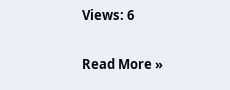Views: 6

Read More »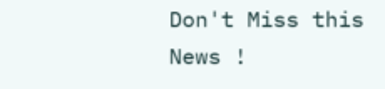Don't Miss this News !